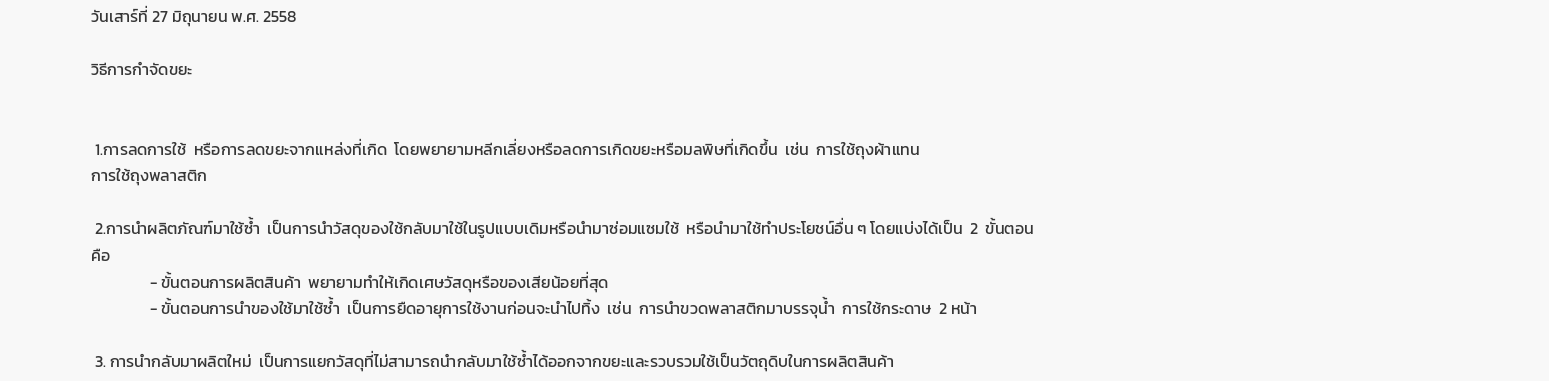วันเสาร์ที่ 27 มิถุนายน พ.ศ. 2558

วิธีการกำจัดขยะ


 1.การลดการใช้  หรือการลดขยะจากแหล่งที่เกิด  โดยพยายามหลีกเลี่ยงหรือลดการเกิดขยะหรือมลพิษที่เกิดขึ้น  เช่น  การใช้ถุงผ้าแทน
การใช้ถุงพลาสติก

 2.การนำผลิตภัณฑ์มาใช้ซ้ำ  เป็นการนำวัสดุของใช้กลับมาใช้ในรูปแบบเดิมหรือนำมาซ่อมแซมใช้  หรือนำมาใช้ทำประโยชน์อื่น ๆ โดยแบ่งได้เป็น  2  ขั้นตอนคือ
                - ขั้นตอนการผลิตสินค้า  พยายามทำให้เกิดเศษวัสดุหรือของเสียน้อยที่สุด
                - ขั้นตอนการนำของใช้มาใช้ซ้ำ  เป็นการยืดอายุการใช้งานก่อนจะนำไปทิ้ง  เช่น  การนำขวดพลาสติกมาบรรจุน้ำ  การใช้กระดาษ  2 หน้า

 3. การนำกลับมาผลิตใหม่  เป็นการแยกวัสดุที่ไม่สามารถนำกลับมาใช้ซ้ำได้ออกจากขยะและรวบรวมใช้เป็นวัตถุดิบในการผลิตสินค้า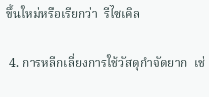ขึ้นใหม่หรือเรียกว่า  รีไซเคิล

 4. การหลีกเลี่ยงการใช้วัสดุกำจัดยาก  เช่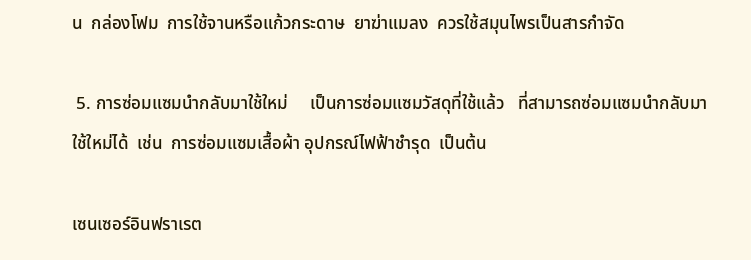น  กล่องโฟม  การใช้จานหรือแก้วกระดาษ  ยาฆ่าแมลง  ควรใช้สมุนไพรเป็นสารกำจัด

 5. การซ่อมแซมนำกลับมาใช้ใหม่     เป็นการซ่อมแซมวัสดุที่ใช้แล้ว   ที่สามารถซ่อมแซมนำกลับมาใช้ใหม่ได้  เช่น  การซ่อมแซมเสื้อผ้า อุปกรณ์ไฟฟ้าชำรุด  เป็นต้น

เซนเซอร์อินฟราเรต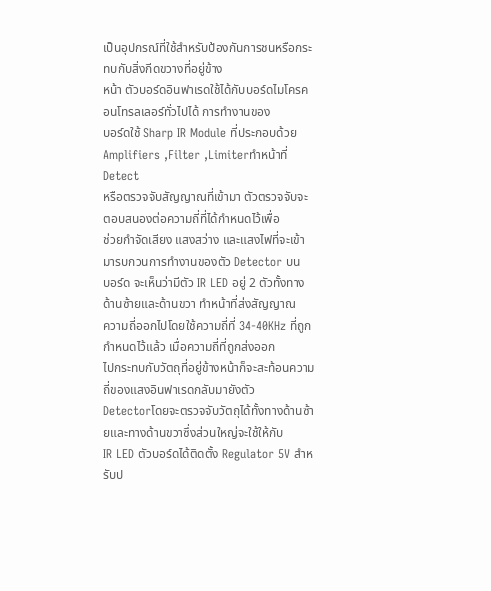เป็นอุปกรณ์ที่ใช้สำหรับป้องกันการชนหรือกระทบกับสิ่งกีดขวางที่อยู่ข้าง
หน้า ตัวบอร์ดอินฟาเรดใช้ได้กับบอร์ดไมโครคอนโทรลเลอร์ทั่วไปได้ การทำงานของ
บอร์ดใช้ Sharp IR Module ที่ประกอบด้วย Amplifiers ,Filter ,Limiterทำหน้าที่ Detect
หรือตรวจจับสัญญาณที่เข้ามา ตัวตรวจจับจะตอบสนองต่อความถี่ที่ได้กำหนดไว้เพื่อ
ช่วยกำจัดเสียง แสงสว่าง และแสงไฟที่จะเข้ามารบกวนการทำงานของตัว Detector บน
บอร์ด จะเห็นว่ามีตัว IR LED อยู่ 2 ตัวทั้งทางด้านซ้ายและด้านขวา ทำหน้าที่ส่งสัญญาณ
ความถี่ออกไปโดยใช้ความถี่ที่ 34-40KHz ที่ถูกกำหนดไว้แล้ว เมื่อความถี่ที่ถูกส่งออก
ไปกระทบกับวัตถุที่อยู่ข้างหน้าก็จะสะท้อนความถี่ของแสงอินฟาเรดกลับมายังตัว
Detectorโดยจะตรวจจับวัตถุได้ทั้งทางด้านซ้ายและทางด้านขวาซึ่งส่วนใหญ่จะใช้ให้กับ
IR LED ตัวบอร์ดได้ติดตั้ง Regulator 5V สำหรับป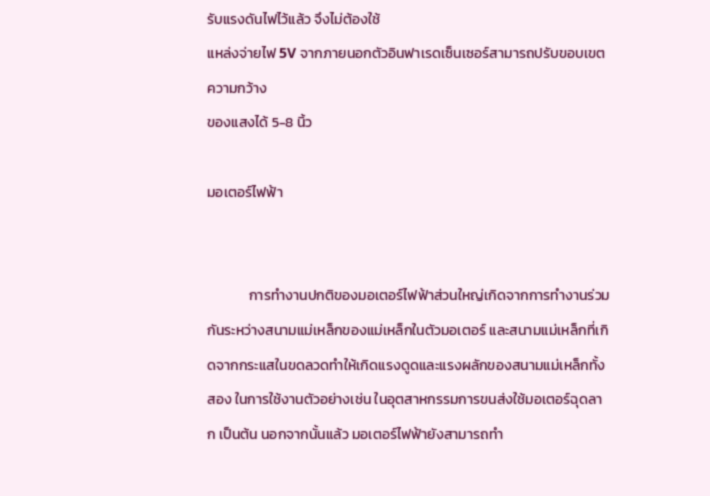รับแรงดันไฟไว้แล้ว จึงไม่ต้องใช้
แหล่งจ่ายไฟ 5V จากภายนอกตัวอินฟาเรดเซ็นเซอร์สามารถปรับขอบเขตความกว้าง
ของแสงได้ 5-8 นิ้ว

มอเตอร์ไฟฟ้า


             การทำงานปกติของมอเตอร์ไฟฟ้าส่วนใหญ่เกิดจากการทำงานร่วมกันระหว่างสนามแม่เหล็กของแม่เหล็กในตัวมอเตอร์ และสนามแม่เหล็กที่เกิดจากกระแสในขดลวดทำให้เกิดแรงดูดและแรงผลักของสนามแม่เหล็กทั้งสอง ในการใช้งานตัวอย่างเช่น ในอุตสาหกรรมการขนส่งใช้มอเตอร์ฉุดลาก เป็นต้น นอกจากนั้นแล้ว มอเตอร์ไฟฟ้ายังสามารถทำ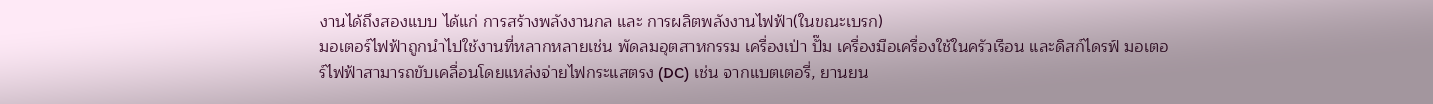งานได้ถึงสองแบบ ได้แก่ การสร้างพลังงานกล และ การผลิตพลังงานไฟฟ้า(ในขณะเบรก)
มอเตอร์ไฟฟ้าถูกนำไปใช้งานที่หลากหลายเช่น พัดลมอุตสาหกรรม เครื่องเป่า ปั๊ม เครื่องมือเครื่องใช้ในครัวเรือน และดิสก์ไดรฟ์ มอเตอร์ไฟฟ้าสามารถขับเคลื่อนโดยแหล่งจ่ายไฟกระแสตรง (DC) เช่น จากแบตเตอรี่, ยานยน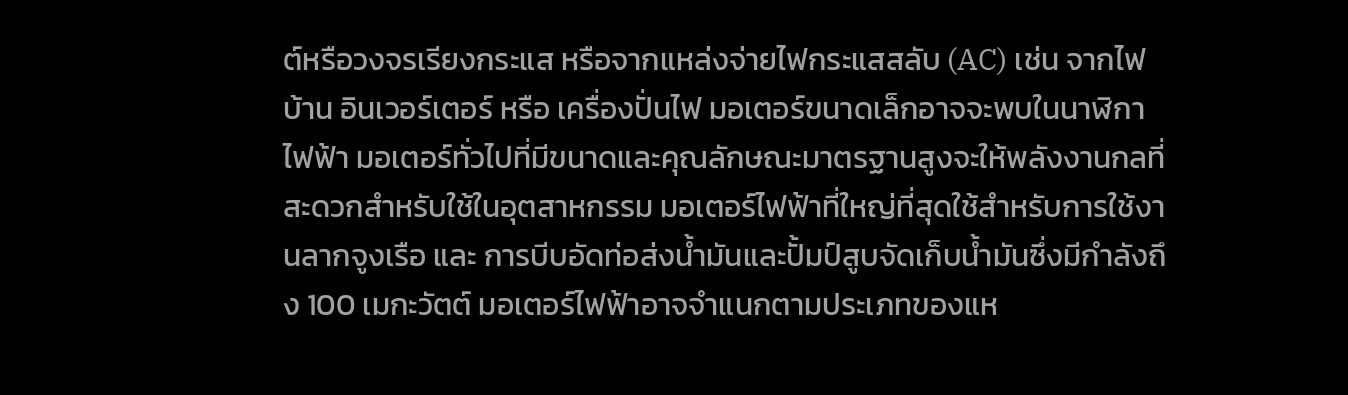ต์หรือวงจรเรียงกระแส หรือจากแหล่งจ่ายไฟกระแสสลับ (AC) เช่น จากไฟบ้าน อินเวอร์เตอร์ หรือ เครื่องปั่นไฟ มอเตอร์ขนาดเล็กอาจจะพบในนาฬิกาไฟฟ้า มอเตอร์ทั่วไปที่มีขนาดและคุณลักษณะมาตรฐานสูงจะให้พลังงานกลที่สะดวกสำหรับใช้ในอุตสาหกรรม มอเตอร์ไฟฟ้าที่ใหญ่ที่สุดใช้สำหรับการใช้งานลากจูงเรือ และ การบีบอัดท่อส่งน้ำมันและปั้มป์สูบจัดเก็บน้ำมันซึ่งมีกำลังถึง 100 เมกะวัตต์ มอเตอร์ไฟฟ้าอาจจำแนกตามประเภทของแห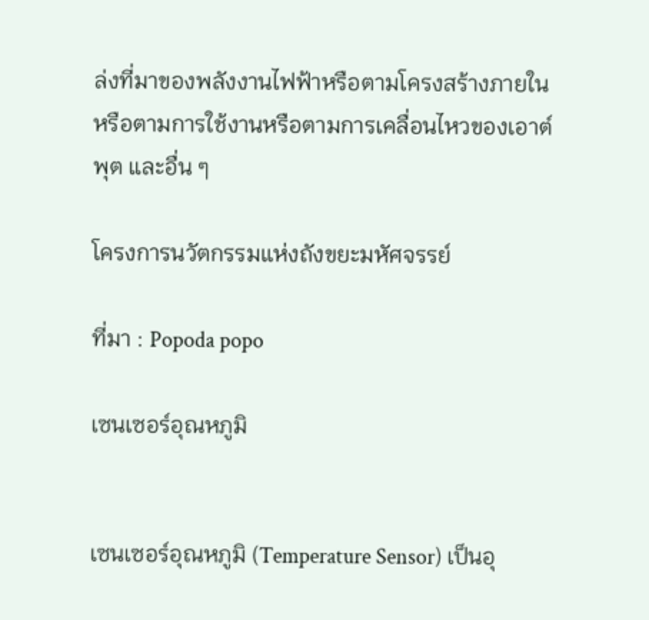ล่งที่มาของพลังงานไฟฟ้าหรือตามโครงสร้างภายในหรือตามการใช้งานหรือตามการเคลื่อนไหวของเอาต์พุต และอื่น ๆ

โครงการนวัตกรรมแห่งถังขยะมหัศจรรย์

ที่มา : Popoda popo

เซนเซอร์อุณหภูมิ


เซนเซอร์อุณหภูมิ (Temperature Sensor) เป็นอุ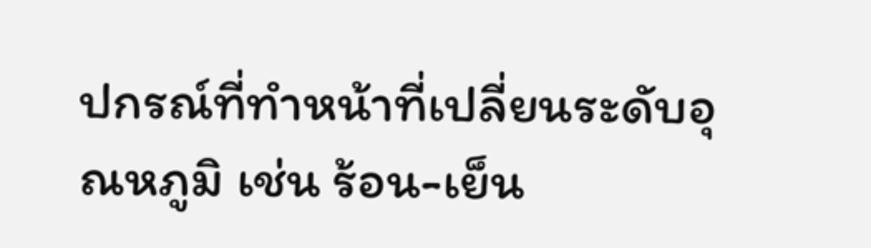ปกรณ์ที่ทำหน้าที่เปลี่ยนระดับอุณหภูมิ เช่น ร้อน-เย็น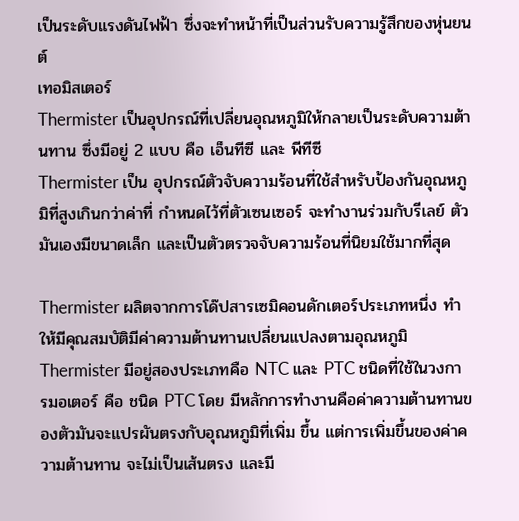เป็นระดับแรงดันไฟฟ้า ซึ่งจะทำหน้าที่เป็นส่วนรับความรู้สึกของหุ่นยนต์
เทอมิสเตอร์
Thermister เป็นอุปกรณ์ที่เปลี่ยนอุณหภูมิให้กลายเป็นระดับความต้านทาน ซึ่งมีอยู่ 2 แบบ คือ เอ็นทีซี และ พีทีซี
Thermister เป็น อุปกรณ์ตัวจับความร้อนที่ใช้สำหรับป้องกันอุณหภูมิที่สูงเกินกว่าค่าที่ กำหนดไว้ที่ตัวเซนเซอร์ จะทำงานร่วมกับรีเลย์ ตัวมันเองมีขนาดเล็ก และเป็นตัวตรวจจับความร้อนที่นิยมใช้มากที่สุด

Thermister ผลิตจากการโด๊ปสารเซมิคอนดักเตอร์ประเภทหนึ่ง ทำให้มีคุณสมบัติมีค่าความต้านทานเปลี่ยนแปลงตามอุณหภูมิ
Thermister มีอยู่สองประเภทคือ NTC และ PTC ชนิดที่ใช้ในวงการมอเตอร์ คือ ชนิด PTC โดย มีหลักการทำงานคือค่าความต้านทานของตัวมันจะแปรผันตรงกับอุณหภูมิที่เพิ่ม ขึ้น แต่การเพิ่มขึ้นของค่าความต้านทาน จะไม่เป็นเส้นตรง และมี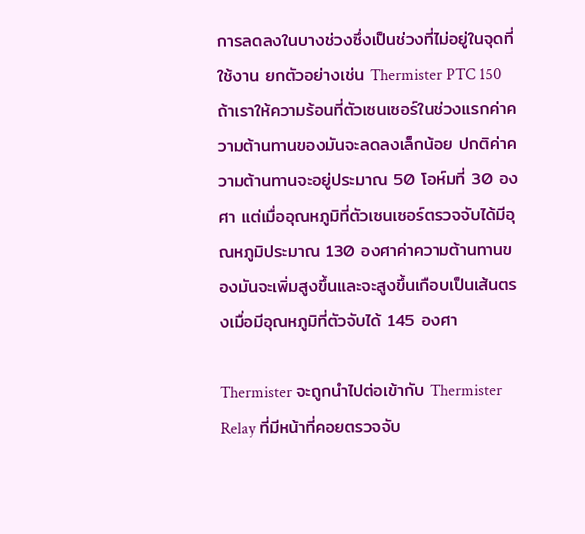การลดลงในบางช่วงซึ่งเป็นช่วงที่ไม่อยู่ในจุดที่ใช้งาน ยกตัวอย่างเช่น Thermister PTC 150  ถ้าเราให้ความร้อนที่ตัวเซนเซอร์ในช่วงแรกค่าความต้านทานของมันจะลดลงเล็กน้อย ปกติค่าความต้านทานจะอยู่ประมาณ 50 โอห์มที่ 30 องศา แต่เมื่ออุณหภูมิที่ตัวเซนเซอร์ตรวจจับได้มีอุณหภูมิประมาณ 130 องศาค่าความต้านทานของมันจะเพิ่มสูงขึ้นและจะสูงขึ้นเกือบเป็นเส้นตรงเมื่อมีอุณหภูมิที่ตัวจับได้ 145 องศา

Thermister จะถูกนำไปต่อเข้ากับ Thermister Relay ที่มีหน้าที่คอยตรวจจับ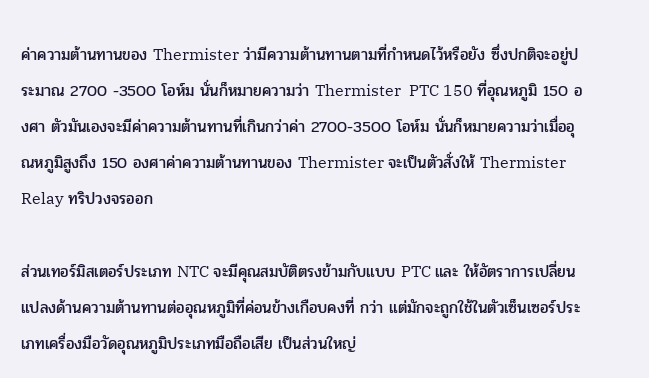ค่าความต้านทานของ Thermister ว่ามีความต้านทานตามที่กำหนดไว้หรือยัง ซึ่งปกติจะอยู่ประมาณ 2700 -3500 โอห์ม นั่นก็หมายความว่า Thermister  PTC 150 ที่อุณหภูมิ 150 องศา ตัวมันเองจะมีค่าความต้านทานที่เกินกว่าค่า 2700-3500 โอห์ม นั่นก็หมายความว่าเมื่ออุณหภูมิสูงถึง 150 องศาค่าความต้านทานของ Thermister จะเป็นตัวสั่งให้ Thermister Relay ทริปวงจรออก

ส่วนเทอร์มิสเตอร์ประเภท NTC จะมีคุณสมบัติตรงข้ามกับแบบ PTC และ ให้อัตราการเปลี่ยนแปลงด้านความต้านทานต่ออุณหภูมิที่ค่อนข้างเกือบคงที่ กว่า แต่มักจะถูกใช้ในตัวเซ็นเซอร์ประเภทเครื่องมือวัดอุณหภูมิประเภทมือถือเสีย เป็นส่วนใหญ่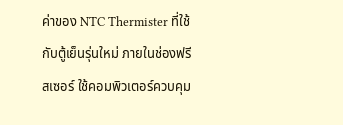ค่าของ NTC Thermister ที่ใช้กับตู้เย็นรุ่นใหม่ ภายในช่องฟรีสเซอร์ ใช้คอมพิวเตอร์ควบคุม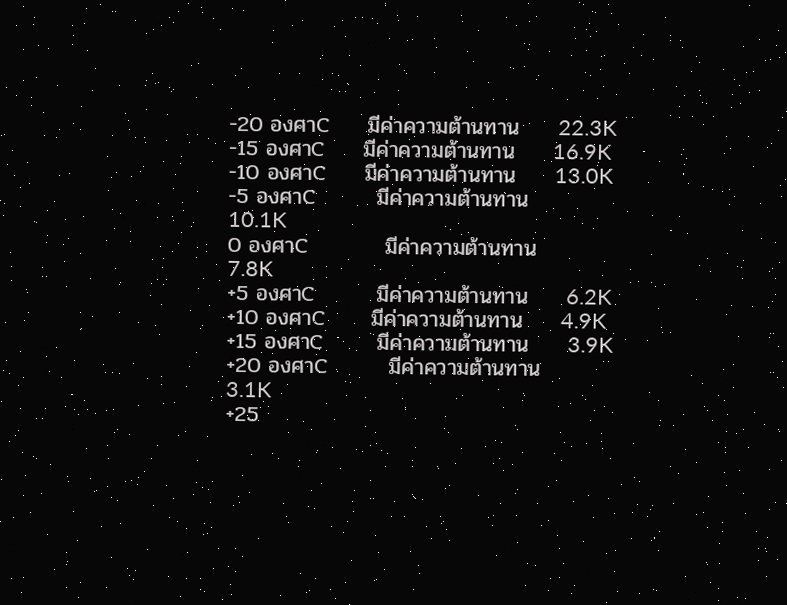-20 องศาC     มีค่าความต้านทาน     22.3K
-15 องศาC     มีค่าความต้านทาน     16.9K
-10 องศาC     มีค่าความต้านทาน     13.0K
-5 องศาC        มีค่าความต้านทาน     10.1K
0 องศาC          มีค่าความต้านทาน     7.8K
+5 องศาC        มีค่าความต้านทาน     6.2K
+10 องศาC      มีค่าความต้านทาน     4.9K
+15 องศาC       มีค่าความต้านทาน     3.9K
+20 องศาC        มีค่าความต้านทาน     3.1K
+25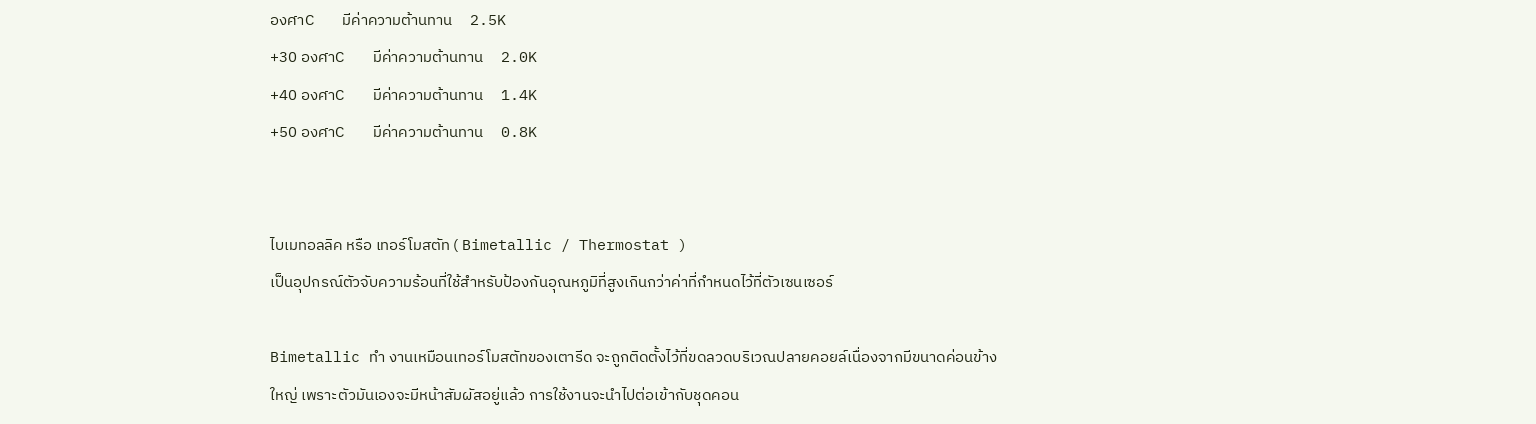องศาC        มีค่าความต้านทาน     2.5K
+30 องศาC        มีค่าความต้านทาน     2.0K
+40 องศาC        มีค่าความต้านทาน     1.4K
+50 องศาC        มีค่าความต้านทาน     0.8K


ไบเมทอลลิค หรือ เทอร์โมสตัท ( Bimetallic / Thermostat )
เป็นอุปกรณ์ตัวจับความร้อนที่ใช้สำหรับป้องกันอุณหภูมิที่สูงเกินกว่าค่าที่กำหนดไว้ที่ตัวเซนเซอร์

Bimetallic ทำ งานเหมือนเทอร์โมสตัทของเตารีด จะถูกติดตั้งไว้ที่ขดลวดบริเวณปลายคอยล์เนื่องจากมีขนาดค่อนข้างใหญ่ เพราะตัวมันเองจะมีหน้าสัมผัสอยู่แล้ว การใช้งานจะนำไปต่อเข้ากับชุดคอน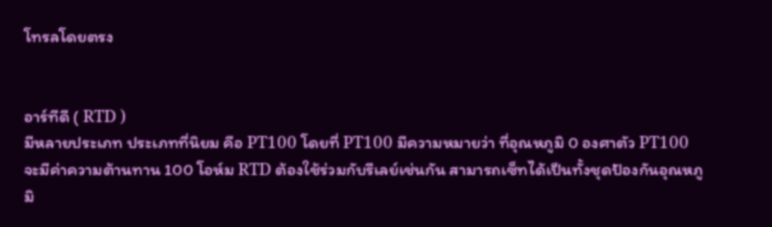โทรลโดยตรง


อาร์ทีดี ( RTD )
มีหลายประเภท ประเภทที่นิยม คือ PT100 โดยที่ PT100 มีความหมายว่า ที่อุณหภูมิ 0 องศาตัว PT100 จะมีค่าความต้านทาน 100 โอห์ม RTD ต้องใช้ร่วมกับรีเลย์เช่นกัน สามารถเซ็ทได้เป็นทั้งชุดป้องกันอุณหภูมิ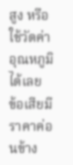สูง หรือใช้วัดค่าอุณหภูมิได้เลย
ข้อเสียมีราคาค่อนข้าง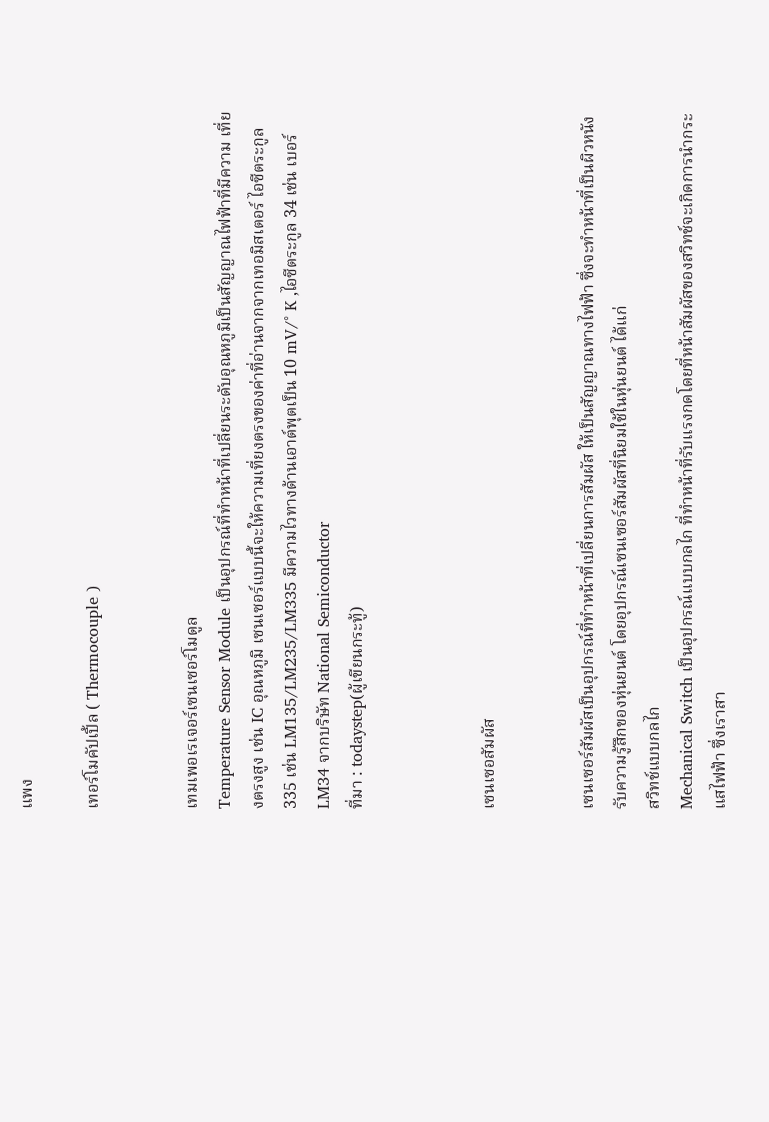แพง

เทอร์โมคัปเปิ้ล ( Thermocouple )


เทมเพอเรเจอร์เซนเซอร์โมดูล
Temperature Sensor Module เป็นอุปกรณ์ที่ทำหน้าที่เปลี่ยนระดับอุณหภูมิเป็นสัญญาณไฟฟ้าที่มีความ เที่ยงตรงสูง เช่น IC อุณหภูมิ เซนเซอร์แบบนี้จะให้ความเที่ยงตรงของค่าที่อ่านจากจากเทอมิสเตอร์ ไอซีตระกูล 335 เช่น LM135/LM235/LM335 มีความไวทางด้านเอาต์พุตเป็น 10 mV/° K ,ไอซีตระกูล 34 เช่น เบอร์ LM34 จากบริษัท National Semiconductor
ที่มา : todaystep(ผู้เขียนกระทู้)



เซนเซอสัมผัส


เซนเซอร์สัมผัสเป็นอุปกรณ์ที่ทำหน้าที่เปลี่ยนการสัมผัส ให้เป็นสัญญาณทางไฟฟ้า ซึ่งจะทำหน้าที่เป็นผิวหนังรับความรู้สึกของหุ่นยนต์ โดยอุปกรณ์เซนเซอร์สัมผัสที่นิยมใช้ในหุ่นยนต์ ได้แก่
สวิทช์แบบกลไก
Mechanical Switch เป็นอุปกรณ์แบบกลไก ที่ทำหน้าที่รับแรงกดโดยที่หน้าสัมผัสของสวิทช์จะเกิดการนำกระแสไฟฟ้า ซึ่งเราสา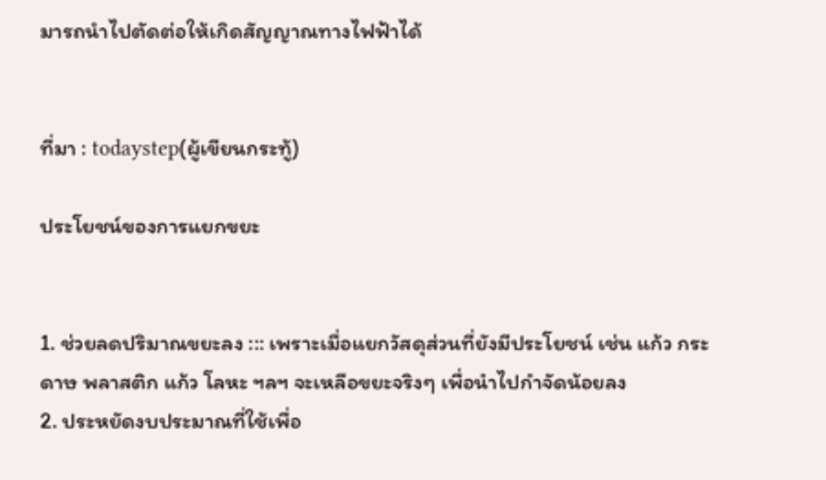มารถนำไปตัดต่อให้เกิดสัญญาณทางไฟฟ้าได้


ที่มา : todaystep(ผู้เขียนกระทู้)

ประโยชน์ของการแยกขยะ


1. ช่วยลดปริมาณขยะลง ::: เพราะเมื่อแยกวัสดุส่วนที่ยังมีประโยชน์ เช่น แก้ว กระดาษ พลาสติก แก้ว โลหะ ฯลฯ จะเหลือขยะจริงๆ เพื่อนำไปกำจัดน้อยลง
2. ประหยัดงบประมาณที่ใช้เพื่อ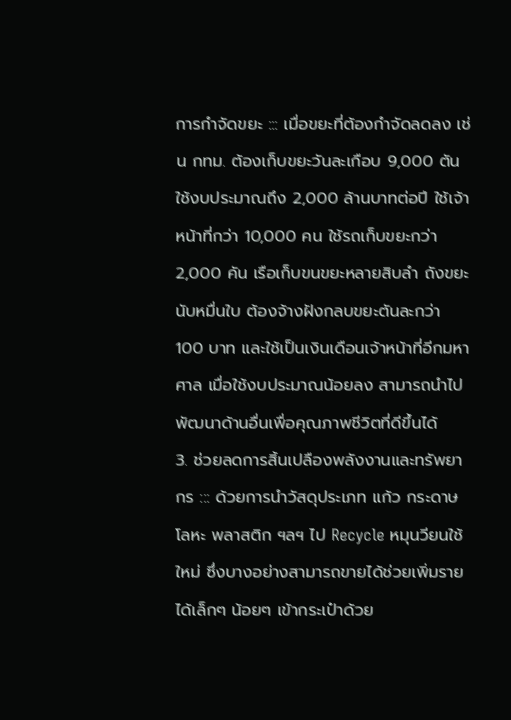การกำจัดขยะ ::: เมื่อขยะที่ต้องกำจัดลดลง เช่น กทม. ต้องเก็บขยะวันละเกือบ 9,000 ตัน ใช้งบประมาณถึง 2,000 ล้านบาทต่อปี ใช้เจ้าหน้าที่กว่า 10,000 คน ใช้รถเก็บขยะกว่า 2,000 คัน เรือเก็บขนขยะหลายสิบลำ ถังขยะนับหมื่นใบ ต้องจ้างฝังกลบขยะตันละกว่า 100 บาท และใช้เป็นเงินเดือนเจ้าหน้าที่อีกมหาศาล เมื่อใช้งบประมาณน้อยลง สามารถนำไปพัฒนาด้านอื่นเพื่อคุณภาพชีวิตที่ดีขึ้นได้
3. ช่วยลดการสิ้นเปลืองพลังงานและทรัพยากร ::: ด้วยการนำวัสดุประเภท แก้ว กระดาษ โลหะ พลาสติก ฯลฯ ไป Recycle หมุนวียนใช้ใหม่ ซึ่งบางอย่างสามารถขายได้ช่วยเพิ่มรายได้เล็กๆ น้อยๆ เข้ากระเป๋าด้วย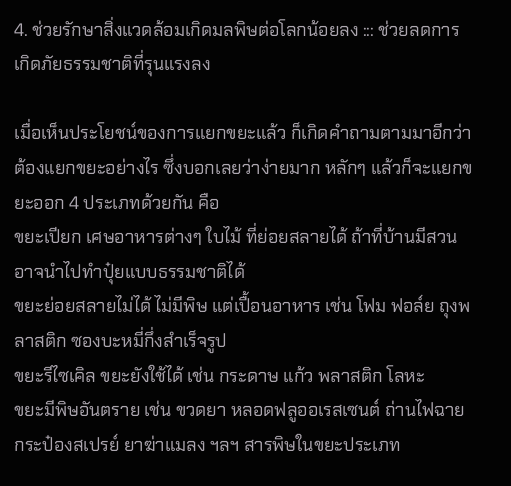4. ช่วยรักษาสิ่งแวดล้อมเกิดมลพิษต่อโลกน้อยลง ::: ช่วยลดการเกิดภัยธรรมชาติที่รุนแรงลง

เมื่อเห็นประโยชน์ของการแยกขยะแล้ว ก็เกิดคำถามตามมาอีกว่าต้องแยกขยะอย่างไร ซึ่งบอกเลยว่าง่ายมาก หลักๆ แล้วก็จะแยกขยะออก 4 ประเภทด้วยกัน คือ
ขยะเปียก เศษอาหารต่างๆ ใบไม้ ที่ย่อยสลายได้ ถ้าที่บ้านมีสวนอาจนำไปทำปุ๋ยแบบธรรมชาติได้
ขยะย่อยสลายไม่ได้ ไม่มีพิษ แต่เปื้อนอาหาร เช่น โฟม ฟอล์ย ถุงพลาสติก ซองบะหมี่กึ่งสำเร็จรูป
ขยะรีไซเคิล ขยะยังใช้ได้ เช่น กระดาษ แก้ว พลาสติก โลหะ
ขยะมีพิษอันตราย เช่น ขวดยา หลอดฟลูออเรสเซนต์ ถ่านไฟฉาย กระป๋องสเปรย์ ยาฆ่าแมลง ฯลฯ สารพิษในขยะประเภท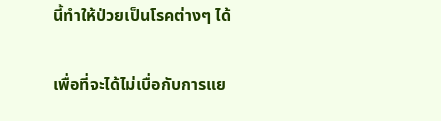นี้ทำให้ป่วยเป็นโรคต่างๆ ได้

เพื่อที่จะได้ไม่เบื่อกับการแย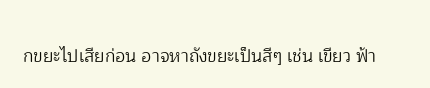กขยะไปเสียก่อน อาจหาถังขยะเป็นสีๆ เช่น เขียว ฟ้า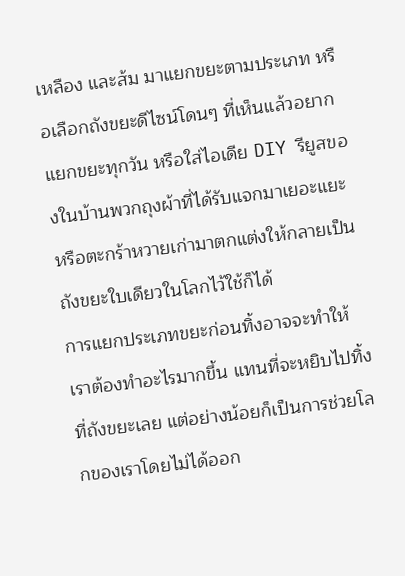เหลือง และส้ม มาแยกขยะตามประเภท หรือเลือกถังขยะดีไซน์โดนๆ ที่เห็นแล้วอยากแยกขยะทุกวัน หรือใส่ไอเดีย DIY รียูสของในบ้านพวกถุงผ้าที่ได้รับแจกมาเยอะแยะ หรือตะกร้าหวายเก่ามาตกแต่งให้กลายเป็นถังขยะใบเดียวในโลกไว้ใช้ก็ได้
การแยกประเภทขยะก่อนทิ้งอาจจะทำให้เราต้องทำอะไรมากขึ้น แทนที่จะหยิบไปทิ้งที่ถังขยะเลย แต่อย่างน้อยก็เป็นการช่วยโลกของเราโดยไม่ได้ออก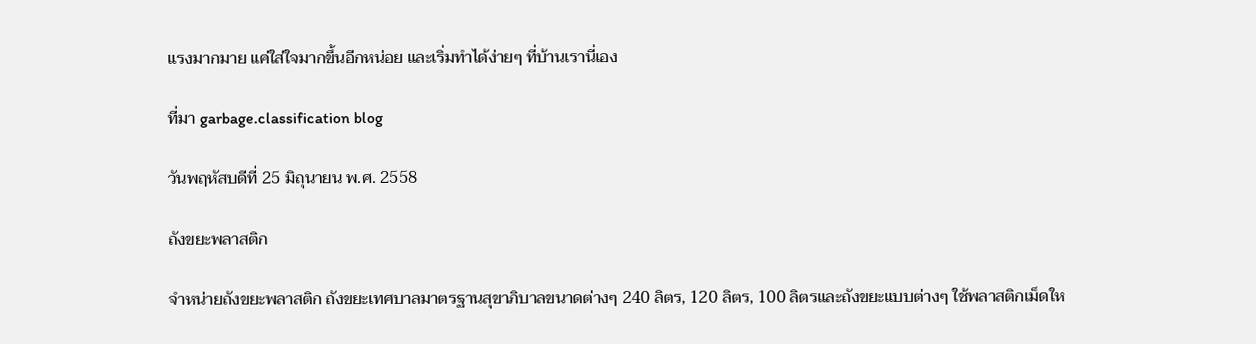แรงมากมาย แค่ใส่ใจมากขึ้นอีกหน่อย และเริ่มทำได้ง่ายๆ ที่บ้านเรานี่เอง

ที่มา garbage.classification blog

วันพฤหัสบดีที่ 25 มิถุนายน พ.ศ. 2558

ถังขยะพลาสติก

จำหน่ายถังขยะพลาสติก ถังขยะเทศบาลมาตรฐานสุขาภิบาลขนาดต่างๆ 240 ลิตร, 120 ลิตร, 100 ลิตรและถังขยะแบบต่างๆ ใช้พลาสติกเม็ดให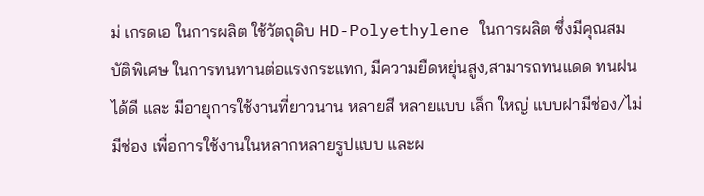ม่ เกรดเอ ในการผลิต ใช้วัตถุดิบ HD-Polyethylene ในการผลิต ซึ่งมีคุณสมบัติพิเศษ ในการทนทานต่อแรงกระแทก, มีความยืดหยุ่นสูง,สามารถทนแดด ทนฝนได้ดี และ มีอายุการใช้งานที่ยาวนาน หลายสี หลายแบบ เล็ก ใหญ่ แบบฝามีช่อง/ไม่มีช่อง เพื่อการใช้งานในหลากหลายรูปแบบ และผ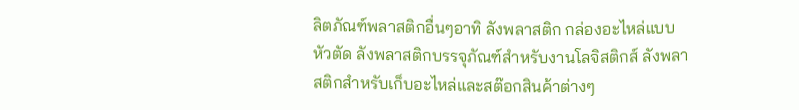ลิตภัณฑ์พลาสติกอื่นๆอาทิ ลังพลาสติก กล่องอะไหล่แบบหัวตัด ลังพลาสติกบรรจุภัณฑ์สำหรับงานโลจิสติกส์ ลังพลาสติกสำหรับเก็บอะไหล่และสต๊อกสินค้าต่างๆ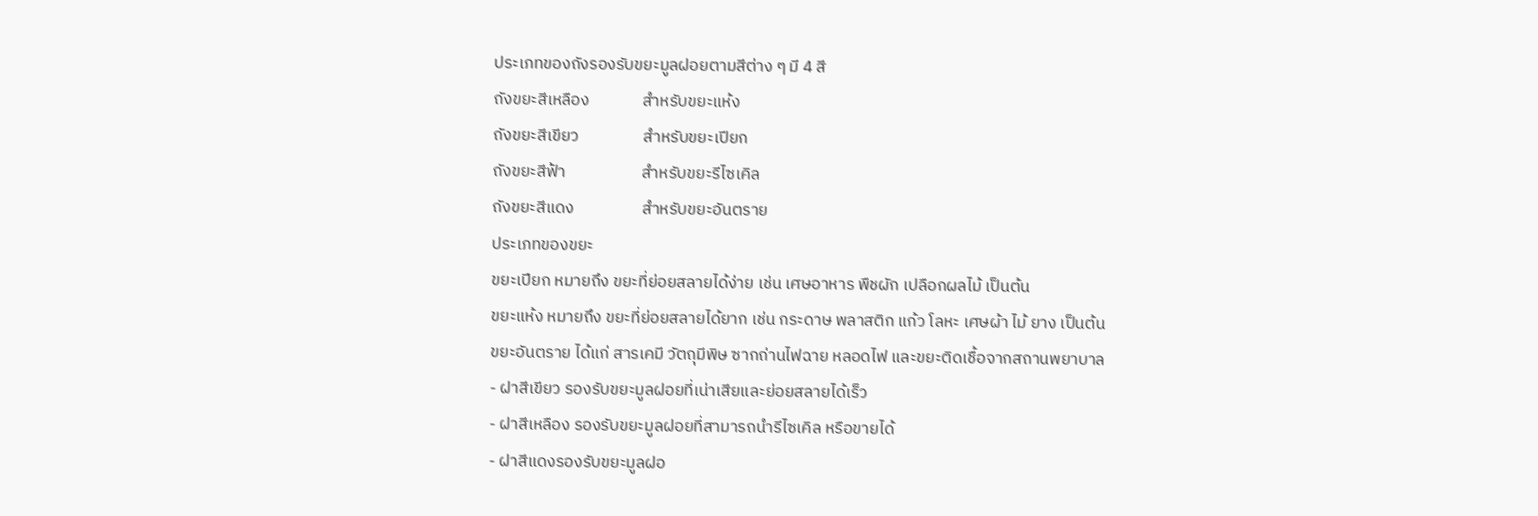ประเภทของถังรองรับขยะมูลฝอยตามสีต่าง ๆ มี 4 สี
ถังขยะสีเหลือง              สำหรับขยะแห้ง
ถังขยะสีเขียว                 สำหรับขยะเปียก
ถังขยะสีฟ้า                    สำหรับขยะรีไซเคิล
ถังขยะสีแดง                  สำหรับขยะอันตราย
ประเภทของขยะ
ขยะเปียก หมายถึง ขยะที่ย่อยสลายได้ง่าย เช่น เศษอาหาร พืชผัก เปลือกผลไม้ เป็นต้น
ขยะแห้ง หมายถึง ขยะที่ย่อยสลายได้ยาก เช่น กระดาษ พลาสติก แก้ว โลหะ เศษผ้า ไม้ ยาง เป็นต้น
ขยะอันตราย ได้แก่ สารเคมี วัตถุมีพิษ ซากถ่านไฟฉาย หลอดไฟ และขยะติดเชื้อจากสถานพยาบาล
- ฝาสีเขียว รองรับขยะมูลฝอยที่เน่าเสียและย่อยสลายได้เร็ว
- ฝาสีเหลือง รองรับขยะมูลฝอยที่สามารถนำรีไซเคิล หรือขายได้
- ฝาสีแดงรองรับขยะมูลฝอ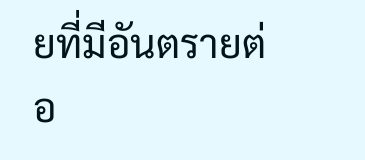ยที่มีอันตรายต่อ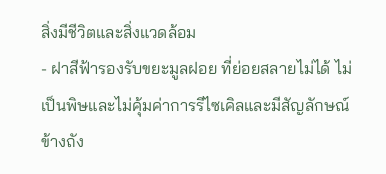สิ่งมีชีวิตและสิ่งแวดล้อม
- ฝาสีฟ้ารองรับขยะมูลฝอย ที่ย่อยสลายไม่ได้ ไม่เป็นพิษและไม่คุ้มค่าการรีไซเคิลและมีสัญลักษณ์ข้างถัง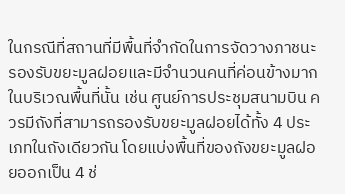ในกรณีที่สถานที่มีพื้นที่จำกัดในการจัดวางภาชนะรองรับขยะมูลฝอยและมีจำนวนคนที่ค่อนข้างมากในบริเวณพื้นที่นั้น เช่น ศูนย์การประชุมสนามบิน ควรมีถังที่สามารถรองรับขยะมูลฝอยได้ทั้ง 4 ประเภทในถังเดียวกัน โดยแบ่งพื้นที่ของถังขยะมูลฝอยออกเป็น 4 ช่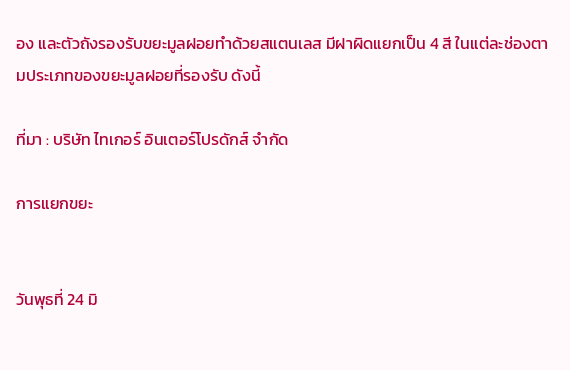อง และตัวถังรองรับขยะมูลฝอยทำด้วยสแตนเลส มีฝาผิดแยกเป็น 4 สี ในแต่ละช่องตามประเภทของขยะมูลฝอยที่รองรับ ดังนี้

ที่มา : บริษัท ไทเกอร์ อินเตอร์โปรดักส์ จำกัด

การแยกขยะ


วันพุธที่ 24 มิ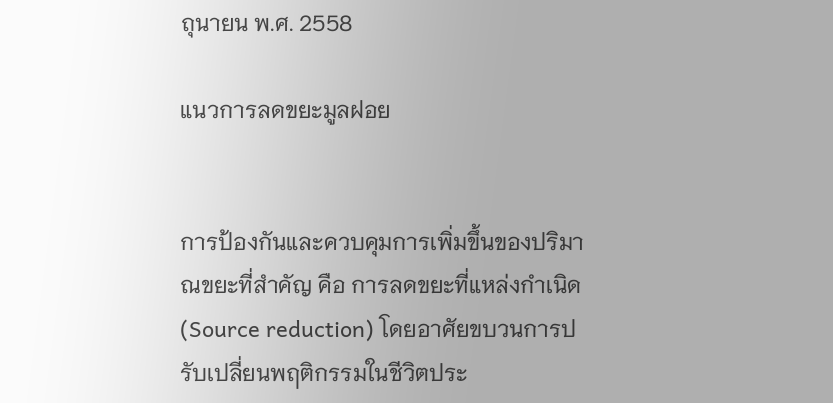ถุนายน พ.ศ. 2558

แนวการลดขยะมูลฝอย


การป้องกันและควบคุมการเพิ่มขึ้นของปริมาณขยะที่สําคัญ คือ การลดขยะที่แหล่งกําเนิด (Source reduction) โดยอาศัยขบวนการปรับเปลี่ยนพฤติกรรมในชีวิตประ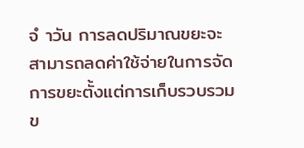จํ าวัน การลดปริมาณขยะจะสามารถลดค่าใช้จ่ายในการจัดการขยะตั้งแต่การเก็บรวบรวม ข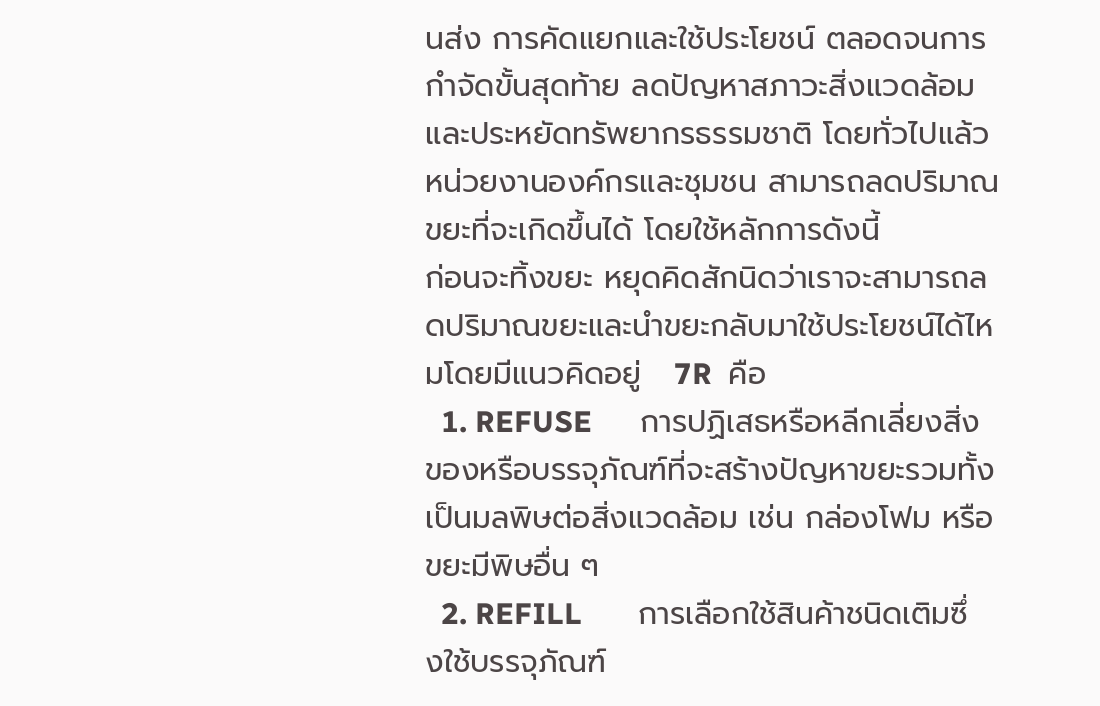นส่ง การคัดแยกและใช้ประโยชน์ ตลอดจนการกําจัดขั้นสุดท้าย ลดปัญหาสภาวะสิ่งแวดล้อม และประหยัดทรัพยากรธรรมชาติ โดยทั่วไปแล้วหน่วยงานองค์กรและชุมชน สามารถลดปริมาณขยะที่จะเกิดขึ้นได้ โดยใช้หลักการดังนี้
ก่อนจะทิ้งขยะ หยุดคิดสักนิดว่าเราจะสามารถลดปริมาณขยะและนำขยะกลับมาใช้ประโยชน์ได้ไหมโดยมีแนวคิดอยู่   7R  คือ
  1. REFUSE      การปฏิเสธหรือหลีกเลี่ยงสิ่งของหรือบรรจุภัณฑ์ที่จะสร้างปัญหาขยะรวมทั้งเป็นมลพิษต่อสิ่งแวดล้อม เช่น กล่องโฟม หรือ ขยะมีพิษอื่น ๆ
  2. REFILL       การเลือกใช้สินค้าชนิดเติมซึ่งใช้บรรจุภัณฑ์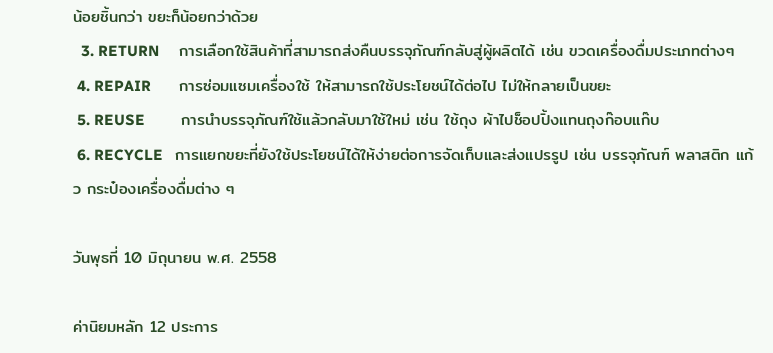น้อยชิ้นกว่า ขยะก็น้อยกว่าด้วย
  3. RETURN     การเลือกใช้สินค้าที่สามารถส่งคืนบรรจุภัณฑ์กลับสู่ผู้ผลิตได้ เช่น ขวดเครื่องดื่มประเภทต่างๆ
 4. REPAIR       การซ่อมแซมเครื่องใช้ ให้สามารถใช้ประโยชน์ได้ต่อไป ไม่ให้กลายเป็นขยะ
 5. REUSE         การนำบรรจุภัณฑ์ใช้แล้วกลับมาใช้ใหม่ เช่น ใช้ถุง ผ้าไปช็อปปิ้งแทนถุงก๊อบแก๊บ
 6. RECYCLE   การแยกขยะที่ยังใช้ประโยชน์ได้ให้ง่ายต่อการจัดเก็บและส่งแปรรูป เช่น บรรจุภัณฑ์ พลาสติก แก้ว กระป๋องเครื่องดื่มต่าง ๆ

วันพุธที่ 10 มิถุนายน พ.ศ. 2558

ค่านิยมหลัก 12 ประการ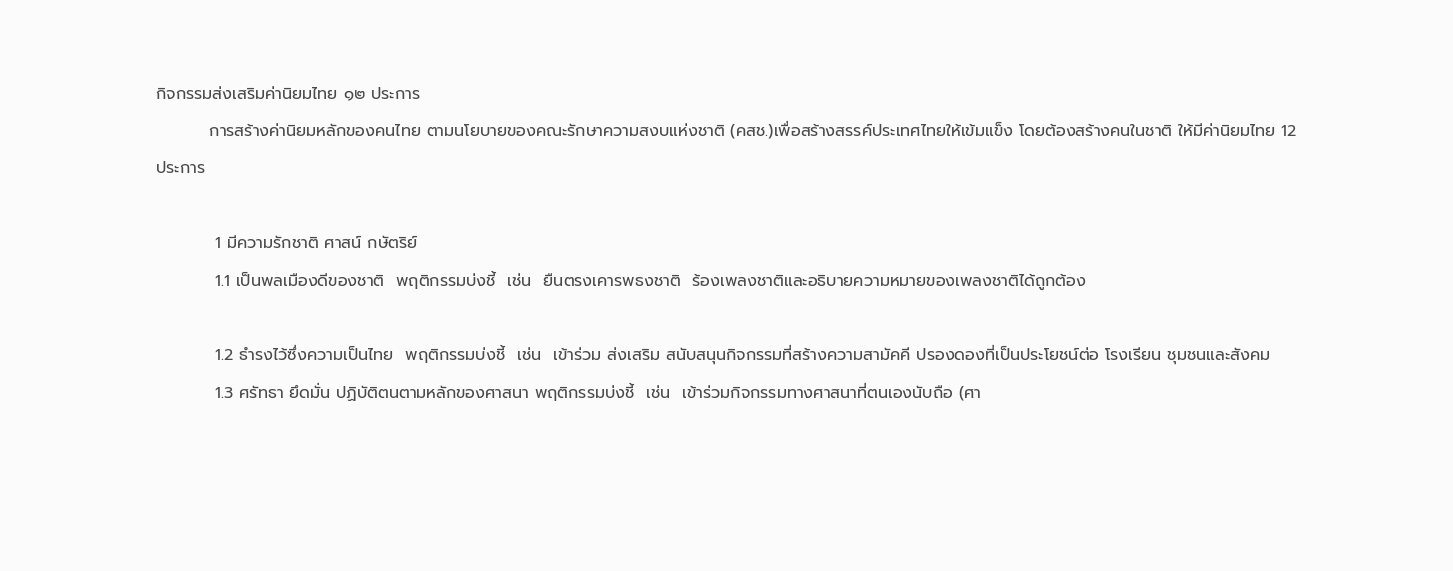กิจกรรมส่งเสริมค่านิยมไทย ๑๒ ประการ
         การสร้างค่านิยมหลักของคนไทย ตามนโยบายของคณะรักษาความสงบแห่งชาติ (คสช.)เพื่อสร้างสรรค์ประเทศไทยให้เข้มแข็ง โดยต้องสร้างคนในชาติ ให้มีค่านิยมไทย 12 ประการ

          1 มีความรักชาติ ศาสน์ กษัตริย์
          1.1 เป็นพลเมืองดีของชาติ  พฤติกรรมบ่งชี้  เช่น  ยืนตรงเคารพธงชาติ  ร้องเพลงชาติและอธิบายความหมายของเพลงชาติได้ถูกต้อง

          1.2 ธำรงไว้ซึ่งความเป็นไทย  พฤติกรรมบ่งชี้  เช่น  เข้าร่วม ส่งเสริม สนับสนุนกิจกรรมที่สร้างความสามัคคี ปรองดองที่เป็นประโยชน์ต่อ โรงเรียน ชุมชนและสังคม
          1.3 ศรัทธา ยึดมั่น ปฏิบัติตนตามหลักของศาสนา พฤติกรรมบ่งชี้  เช่น  เข้าร่วมกิจกรรมทางศาสนาที่ตนเองนับถือ (ศา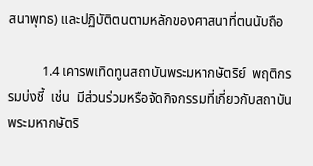สนาพุทธ) และปฏิบัติตนตามหลักของศาสนาที่ตนนับถือ

          1.4 เคารพเทิดทูนสถาบันพระมหากษัตริย์  พฤติกรรมบ่งชี้  เช่น  มีส่วนร่วมหรือจัดกิจกรรมที่เกี่ยวกับสถาบันพระมหากษัตริ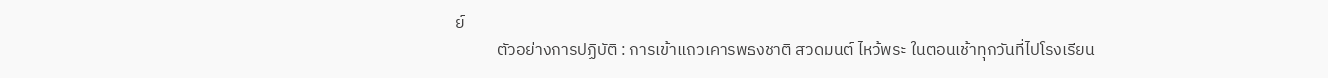ย์
           ตัวอย่างการปฏิบัติ : การเข้าแถวเคารพธงชาติ สวดมนต์ ไหว้พระ ในตอนเช้าทุกวันที่ไปโรงเรียน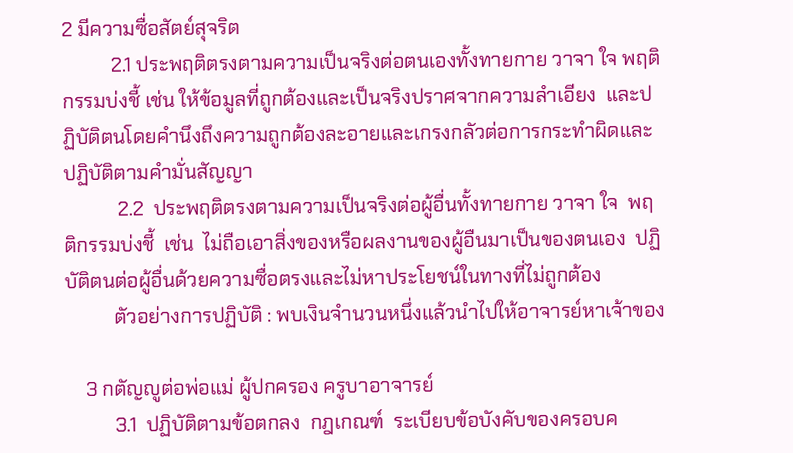2 มีความซื่อสัตย์สุจริต
          2.1 ประพฤติตรงตามความเป็นจริงต่อตนเองทั้งทายกาย วาจา ใจ พฤติกรรมบ่งชี้ เช่น ให้ข้อมูลที่ถูกต้องและเป็นจริงปราศจากความลำเอียง  และปฏิบัติตนโดยคำนึงถึงความถูกต้องละอายและเกรงกลัวต่อการกระทำผิดและปฏิบัติตามคำมั่นสัญญา
           2.2  ประพฤติตรงตามความเป็นจริงต่อผู้อื่นทั้งทายกาย วาจา ใจ  พฤติกรรมบ่งชี้  เช่น  ไม่ถือเอาสิ่งของหรือผลงานของผู้อืนมาเป็นของตนเอง  ปฏิบัติตนต่อผู้อื่นด้วยความซื่อตรงและไม่หาประโยชน์ในทางที่ไม่ถูกต้อง
          ตัวอย่างการปฏิบัติ : พบเงินจำนวนหนึ่งแล้วนำไปให้อาจารย์หาเจ้าของ

    3 กตัญญูต่อพ่อแม่ ผู้ปกครอง ครูบาอาจารย์
          3.1  ปฏิบัติตามข้อตกลง  กฎเกณฑ์  ระเบียบข้อบังคับของครอบค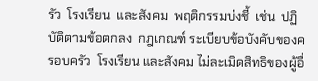รัว  โรงเรียน  และสังคม  พฤติกรรมบ่งชี้  เช่น  ปฏิบัติตามข้อตกลง  กฎเกณฑ์ ระเบียบข้อบังคับของครอบครัว  โรงเรียน และสังคม ไม่ละเมิดสิทธิของผู้อื่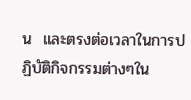น  และตรงต่อเวลาในการปฏิบัติกิจกรรมต่างๆใน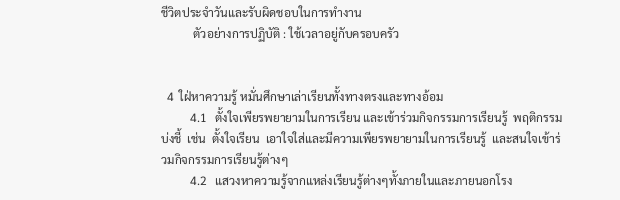ชีวิตประจำวันและรับผิดชอบในการทำงาน
           ตัวอย่างการปฏิบัติ : ใช้เวลาอยู่กับครอบครัว


  4  ใฝ่หาความรู้ หมั่นศึกษาเล่าเรียนทั้งทางตรงและทางอ้อม
          4.1   ตั้งใจเพียรพยายามในการเรียน และเข้าร่วมกิจกรรมการเรียนรู้  พฤติกรรมบ่งชี้  เช่น  ตั้งใจเรียน  เอาใจใส่และมีความเพียรพยายามในการเรียนรู้  และสนใจเข้าร่วมกิจกรรมการเรียนรู้ต่างๆ
          4.2   แสวงหาความรู้จากแหล่งเรียนรู้ต่างๆทั้งภายในและภายนอกโรง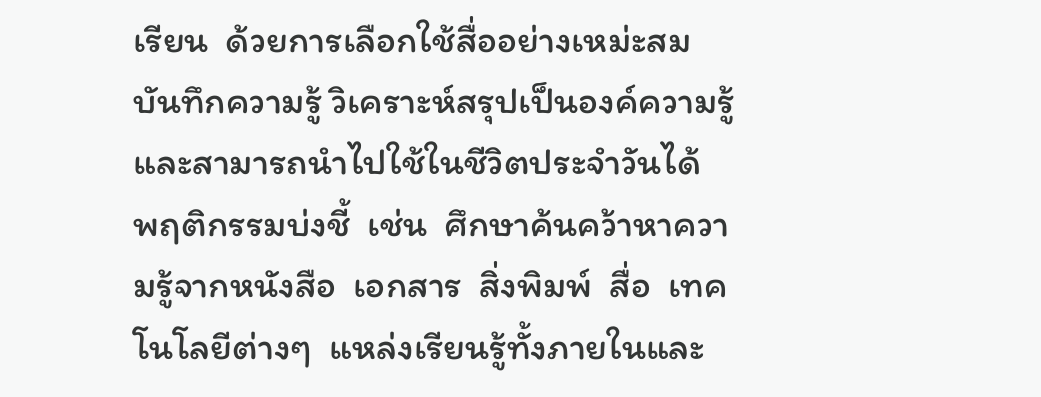เรียน  ด้วยการเลือกใช้สื่ออย่างเหม่ะสม  บันทึกความรู้ วิเคราะห์สรุปเป็นองค์ความรู้  และสามารถนำไปใช้ในชีวิตประจำวันได้  พฤติกรรมบ่งชี้  เช่น  ศึกษาค้นคว้าหาความรู้จากหนังสือ  เอกสาร  สิ่งพิมพ์  สื่อ  เทคโนโลยีต่างๆ  แหล่งเรียนรู้ทั้งภายในและ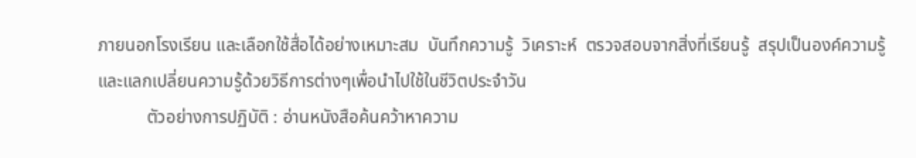ภายนอกโรงเรียน และเลือกใช้สื่อได้อย่างเหมาะสม  บันทึกความรู้  วิเคราะห์  ตรวจสอบจากสิ่งที่เรียนรู้  สรุปเป็นองค์ความรู้  และแลกเปลี่ยนความรู้ด้วยวิธีการต่างๆเพื่อนำไปใช้ในชีวิตประจำวัน
           ตัวอย่างการปฏิบัติ : อ่านหนังสือค้นคว้าหาความ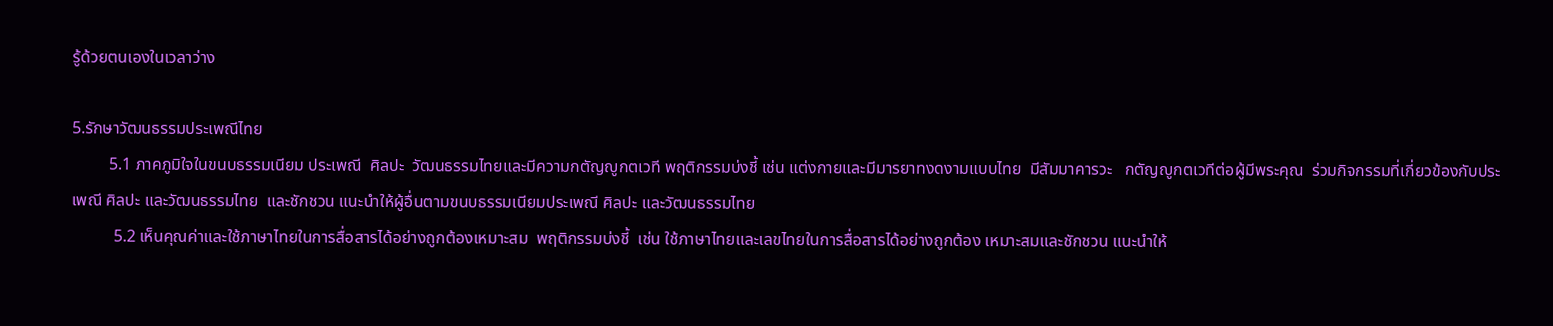รู้ด้วยตนเองในเวลาว่าง

5.รักษาวัฒนธรรมประเพณีไทย
         5.1 ภาคภูมิใจในขนบธรรมเนียม ประเพณี  ศิลปะ  วัฒนธรรมไทยและมีความกตัญญูกตเวที พฤติกรรมบ่งชี้ เช่น แต่งกายและมีมารยาทงดงามแบบไทย  มีสัมมาคารวะ   กตัญญูกตเวทีต่อผู้มีพระคุณ  ร่วมกิจกรรมที่เกี่ยวข้องกับประเพณี ศิลปะ และวัฒนธรรมไทย  และชักชวน แนะนำให้ผู้อื่นตามขนบธรรมเนียมประเพณี ศิลปะ และวัฒนธรรมไทย
          5.2 เห็นคุณค่าและใช้ภาษาไทยในการสื่อสารได้อย่างถูกต้องเหมาะสม  พฤติกรรมบ่งชี้  เช่น ใช้ภาษาไทยและเลขไทยในการสื่อสารได้อย่างถูกต้อง เหมาะสมและชักชวน แนะนำให้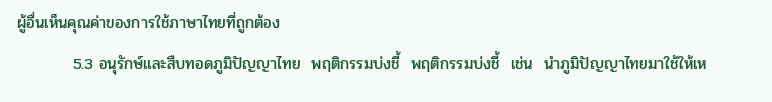ผู้อื่นเห็นคุณค่าของการใช้ภาษาไทยที่ถูกต้อง
          5.3 อนุรักษ์และสืบทอดภูมิปัญญาไทย  พฤติกรรมบ่งชี้  พฤติกรรมบ่งชี้  เช่น  นำภูมิปัญญาไทยมาใช้ให้เห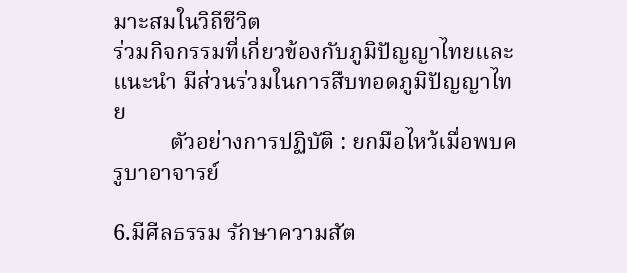มาะสมในวิถีชีวิต
ร่วมกิจกรรมที่เกี่ยวข้องกับภูมิปัญญาไทยและแนะนำ มีส่วนร่วมในการสืบทอดภูมิปัญญาไทย
          ตัวอย่างการปฏิบัติ : ยกมือไหว้เมื่อพบครูบาอาจารย์

6.มีศีลธรรม รักษาความสัต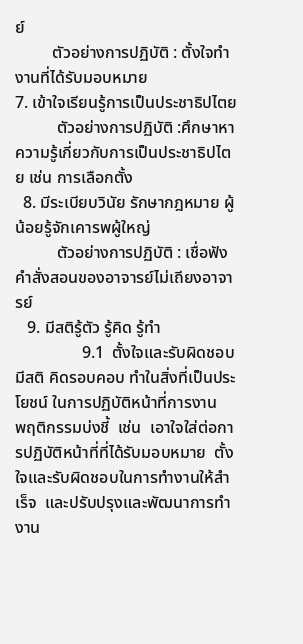ย์
         ตัวอย่างการปฏิบัติ : ตั้งใจทำงานที่ได้รับมอบหมาย
7. เข้าใจเรียนรู้การเป็นประชาธิปไตย
          ตัวอย่างการปฏิบัติ :ศึกษาหาความรู้เกี่ยวกับการเป็นประชาธิปไตย เช่น การเลือกตั้ง
  8. มีระเบียบวินัย รักษากฎหมาย ผู้น้อยรู้จักเคารพผู้ใหญ่
          ตัวอย่างการปฏิบัติ : เชื่อฟังคำสั่งสอนของอาจารย์ไม่เถียงอาจารย์
   9. มีสติรู้ตัว รู้คิด รู้ทำ
                9.1  ตั้งใจและรับผิดชอบ มีสติ คิดรอบคอบ ทำในสิ่งที่เป็นประโยชน์ ในการปฏิบัติหน้าที่การงาน   พฤติกรรมบ่งชี้  เช่น  เอาใจใส่ต่อการปฏิบัติหน้าที่ที่ได้รับมอบหมาย  ตั้งใจและรับผิดชอบในการทำงานให้สำเร็จ  และปรับปรุงและพัฒนาการทำงาน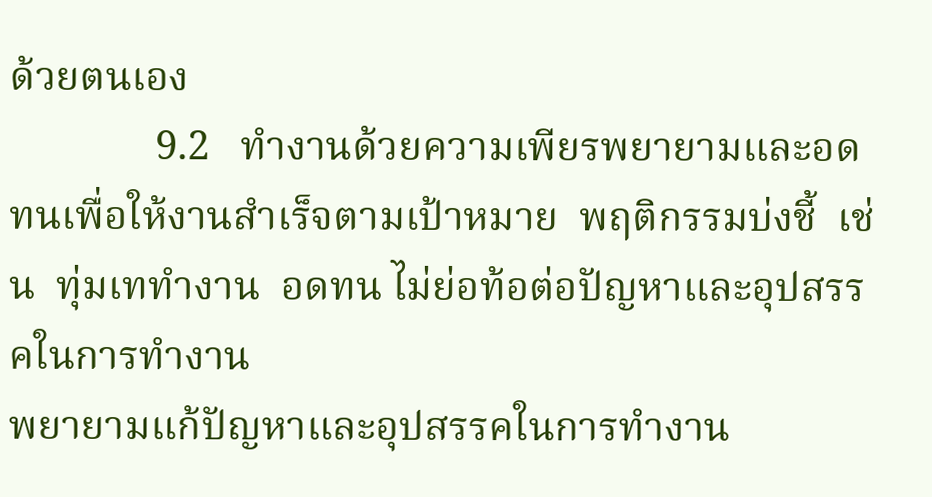ด้วยตนเอง
              9.2   ทำงานด้วยความเพียรพยายามและอดทนเพื่อให้งานสำเร็จตามเป้าหมาย  พฤติกรรมบ่งชี้  เช่น  ทุ่มเททำงาน  อดทน ไม่ย่อท้อต่อปัญหาและอุปสรรคในการทำงาน
พยายามแก้ปัญหาและอุปสรรคในการทำงาน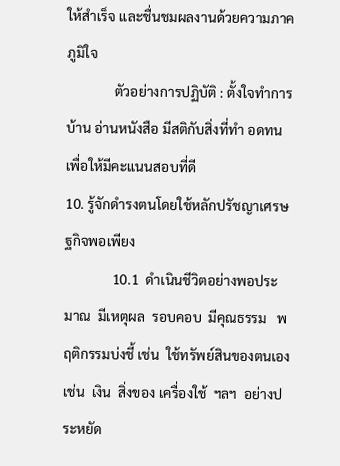ให้สำเร็จ และชื่นชมผลงานด้วยความภาคภูมิใจ
              ตัวอย่างการปฏิบัติ : ตั้งใจทำการบ้าน อ่านหนังสือ มีสติกับสิ่งที่ทำ อดทนเพื่อให้มีคะแนนสอบที่ดี
10. รู้จักดำรงตนโดยใช้หลักปรัชญาเศรษฐกิจพอเพียง
              10.1  ดำเนินชีวิตอย่างพอประมาณ  มีเหตุผล  รอบคอบ  มีคุณธรรม   พฤติกรรมบ่งชี้ เช่น  ใช้ทรัพย์สินของตนเอง เช่น  เงิน  สิ่งของ เครื่องใช้  ฯลฯ  อย่างประหยัด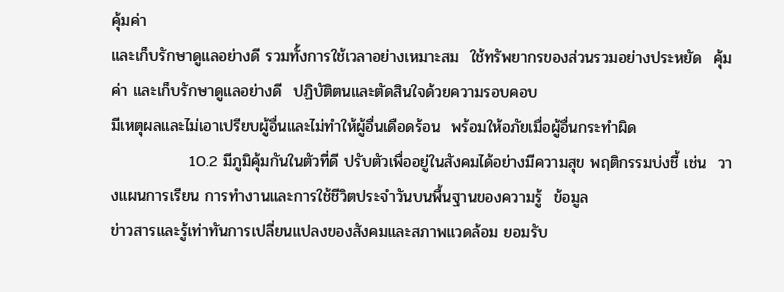คุ้มค่า
และเก็บรักษาดูแลอย่างดี รวมทั้งการใช้เวลาอย่างเหมาะสม  ใช้ทรัพยากรของส่วนรวมอย่างประหยัด  คุ้มค่า และเก็บรักษาดูแลอย่างดี  ปฏิบัติตนและตัดสินใจด้วยความรอบคอบ
มีเหตุผลและไม่เอาเปรียบผู้อื่นและไม่ทำให้ผู้อื่นเดือดร้อน  พร้อมให้อภัยเมื่อผู้อื่นกระทำผิด
              10.2 มีภูมิคุ้มกันในตัวที่ดี ปรับตัวเพื่ออยู่ในสังคมได้อย่างมีความสุข พฤติกรรมบ่งชี้ เช่น  วางแผนการเรียน การทำงานและการใช้ชีวิตประจำวันบนพื้นฐานของความรู้  ข้อมูล
ข่าวสารและรู้เท่าทันการเปลี่ยนแปลงของสังคมและสภาพแวดล้อม ยอมรับ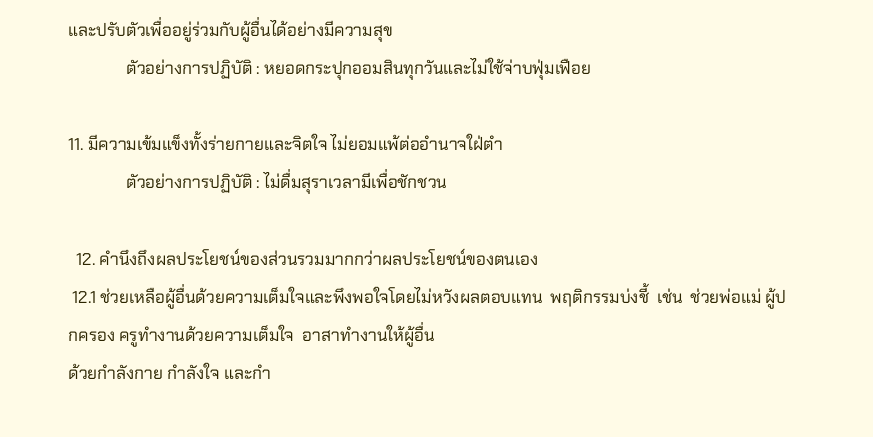และปรับตัวเพื่ออยู่ร่วมกับผู้อื่นได้อย่างมีความสุข
              ตัวอย่างการปฏิบัติ : หยอดกระปุกออมสินทุกวันและไม่ใช้จ่าบฟุ่มเฟือย

11. มีความเข้มแข็งทั้งร่ายกายและจิตใจ ไม่ยอมแพ้ต่ออำนาจใฝ่ตำ
              ตัวอย่างการปฏิบัติ : ไม่ดื่มสุราเวลามีเพื่อชักชวน

  12. คำนึงถึงผลประโยชน์ของส่วนรวมมากกว่าผลประโยชน์ของตนเอง
 12.1 ช่วยเหลือผู้อื่นด้วยความเต็มใจและพึงพอใจโดยไม่หวังผลตอบแทน  พฤติกรรมบ่งชี้  เช่น  ช่วยพ่อแม่ ผู้ปกครอง ครูทำงานด้วยความเต็มใจ  อาสาทำงานให้ผู้อื่น
ด้วยกำลังกาย กำลังใจ และกำ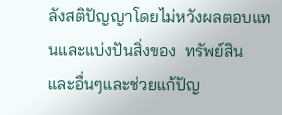ลังสติปัญญาโดยไม่หวังผลตอบแทนและแบ่งปันสิ่งของ  ทรัพย์สิน และอื่นๆและช่วยแก้ปัญ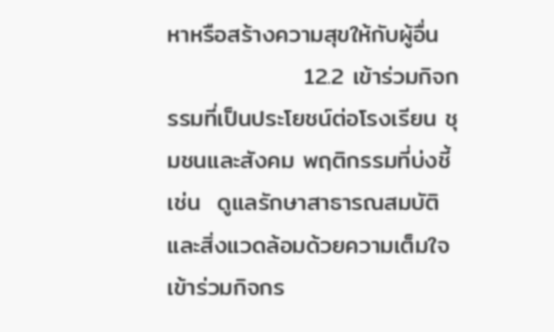หาหรือสร้างความสุขให้กับผู้อื่น
                12.2 เข้าร่วมกิจกรรมที่เป็นประโยชน์ต่อโรงเรียน ชุมชนและสังคม พฤติกรรมที่บ่งชี้  เช่น  ดูแลรักษาสาธารณสมบัติและสิ่งแวดล้อมด้วยความเต็มใจ  เข้าร่วมกิจกร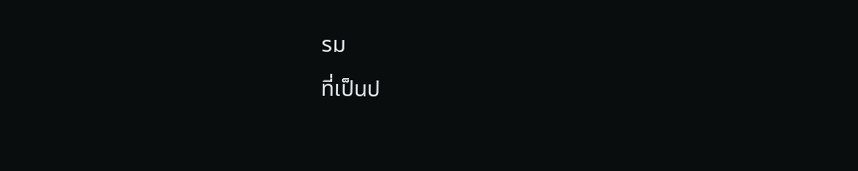รม
ที่เป็นป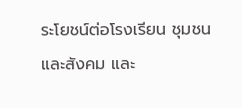ระโยชน์ต่อโรงเรียน ชุมชนและสังคม และ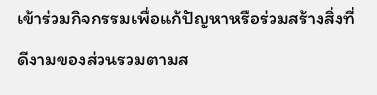เข้าร่วมกิจกรรมเพื่อแก้ปัญหาหรือร่วมสร้างสิ่งที่ดีงามของส่วนรวมตามส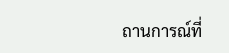ถานการณ์ที่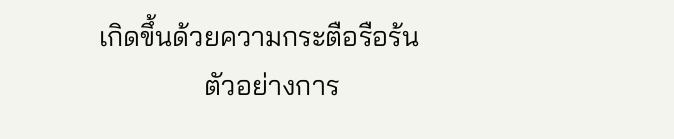เกิดขึ้นด้วยความกระตือรือร้น
               ตัวอย่างการ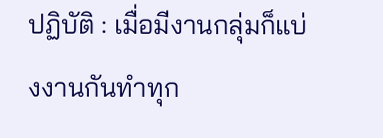ปฏิบัติ : เมื่อมีงานกลุ่มก็แบ่งงานกันทำทุก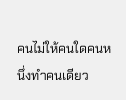คนไม่ให้คนใดคนหนึ่งทำคนเดียว